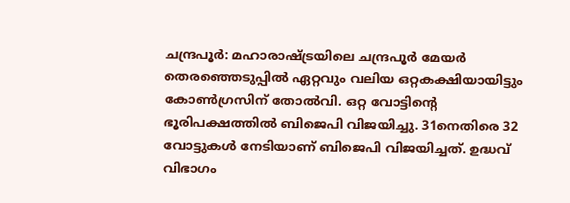ചന്ദ്രപൂർ: മഹാരാഷ്ട്രയിലെ ചന്ദ്രപൂർ മേയർ തെരഞ്ഞെടുപ്പിൽ ഏറ്റവും വലിയ ഒറ്റകക്ഷിയായിട്ടും കോൺഗ്രസിന് തോൽവി. ഒറ്റ വോട്ടിന്റെ ഭൂരിപക്ഷത്തിൽ ബിജെപി വിജയിച്ചു. 31നെതിരെ 32 വോട്ടുകൾ നേടിയാണ് ബിജെപി വിജയിച്ചത്. ഉദ്ധവ് വിഭാഗം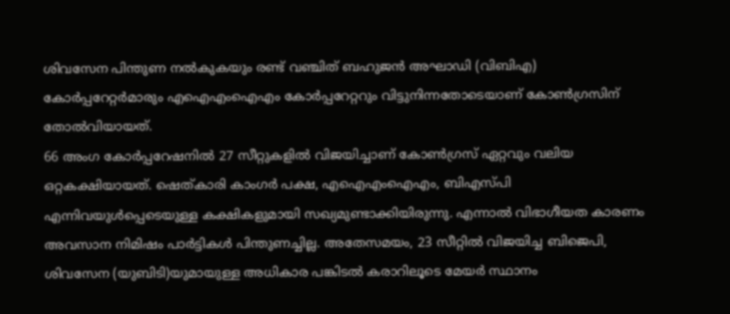ശിവസേന പിന്തുണ നൽകുകയും രണ്ട് വഞ്ചിത് ബഹുജൻ അഘാഡി (വിബിഎ) കോർപ്പറേറ്റർമാരും എഐഎംഐഎം കോർപ്പറേറ്ററും വിട്ടുനിന്നതോടെയാണ് കോൺഗ്രസിന് തോൽവിയായത്.
66 അംഗ കോർപ്പറേഷനിൽ 27 സീറ്റുകളിൽ വിജയിച്ചാണ് കോൺഗ്രസ് ഏറ്റവും വലിയ ഒറ്റകക്ഷിയായത്. ഷെത്കാരി കാംഗർ പക്ഷ, എഐഎംഐഎം, ബിഎസ്പി എന്നിവയുൾപ്പെടെയുള്ള കക്ഷികളുമായി സഖ്യമുണ്ടാക്കിയിരുന്നു. എന്നാൽ വിഭാഗീയത കാരണം അവസാന നിമിഷം പാർട്ടികൾ പിന്തുണച്ചില്ല. അതേസമയം, 23 സീറ്റിൽ വിജയിച്ച ബിജെപി, ശിവസേന (യുബിടി)യുമായുള്ള അധികാര പങ്കിടൽ കരാറിലൂടെ മേയർ സ്ഥാനം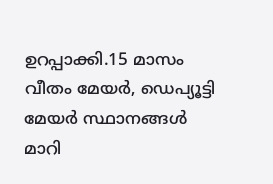ഉറപ്പാക്കി.15 മാസം വീതം മേയർ, ഡെപ്യൂട്ടി മേയർ സ്ഥാനങ്ങൾ മാറി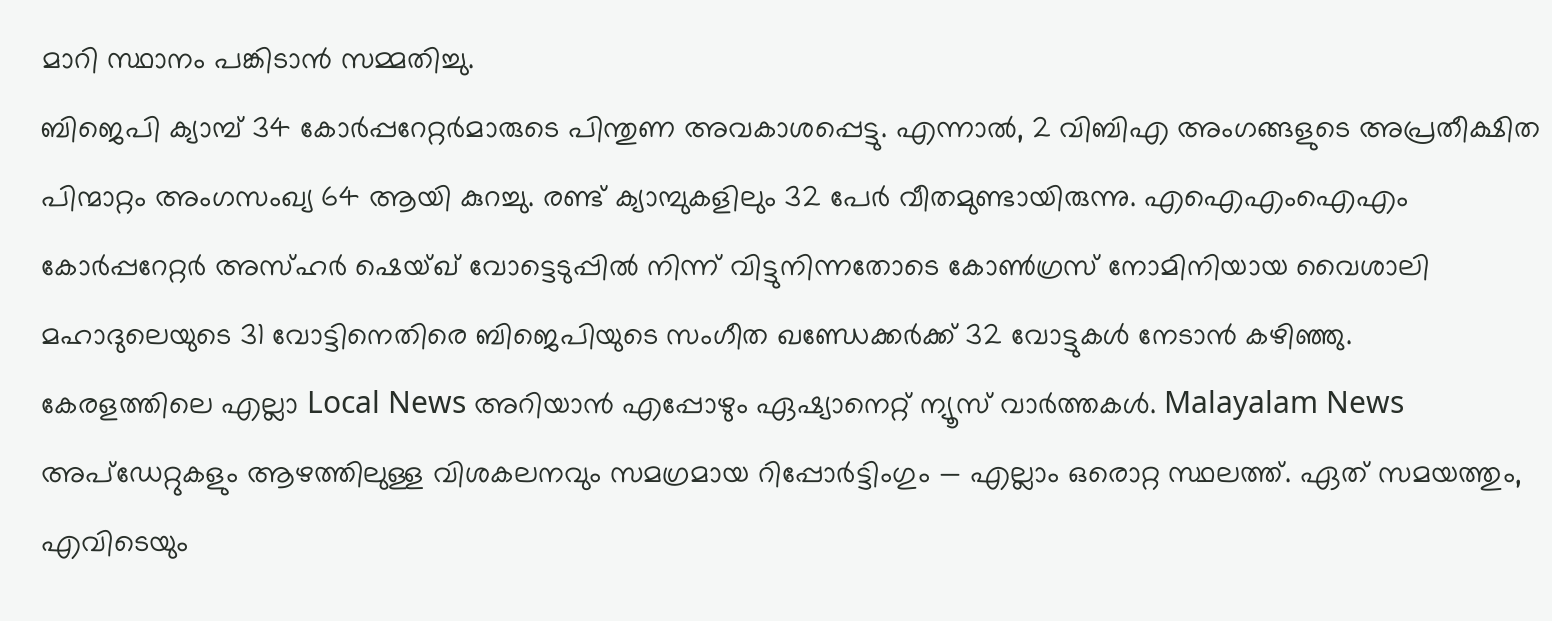മാറി സ്ഥാനം പങ്കിടാൻ സമ്മതിച്ചു.
ബിജെപി ക്യാമ്പ് 34 കോർപ്പറേറ്റർമാരുടെ പിന്തുണ അവകാശപ്പെട്ടു. എന്നാൽ, 2 വിബിഎ അംഗങ്ങളുടെ അപ്രതീക്ഷിത പിന്മാറ്റം അംഗസംഖ്യ 64 ആയി കുറച്ചു. രണ്ട് ക്യാമ്പുകളിലും 32 പേർ വീതമുണ്ടായിരുന്നു. എഐഎംഐഎം കോർപ്പറേറ്റർ അസ്ഹർ ഷെയ്ഖ് വോട്ടെടുപ്പിൽ നിന്ന് വിട്ടുനിന്നതോടെ കോൺഗ്രസ് നോമിനിയായ വൈശാലി മഹാദുലെയുടെ 31 വോട്ടിനെതിരെ ബിജെപിയുടെ സംഗീത ഖണ്ഡേക്കർക്ക് 32 വോട്ടുകൾ നേടാൻ കഴിഞ്ഞു.
കേരളത്തിലെ എല്ലാ Local News അറിയാൻ എപ്പോഴും ഏഷ്യാനെറ്റ് ന്യൂസ് വാർത്തകൾ. Malayalam News അപ്ഡേറ്റുകളും ആഴത്തിലുള്ള വിശകലനവും സമഗ്രമായ റിപ്പോർട്ടിംഗും — എല്ലാം ഒരൊറ്റ സ്ഥലത്ത്. ഏത് സമയത്തും, എവിടെയും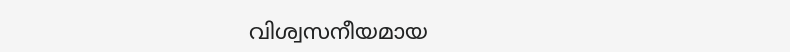വിശ്വസനീയമായ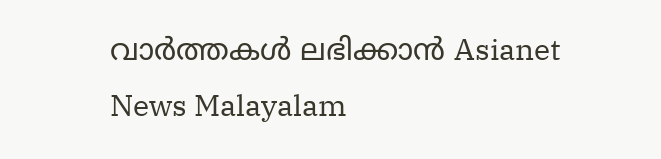വാർത്തകൾ ലഭിക്കാൻ Asianet News Malayalam